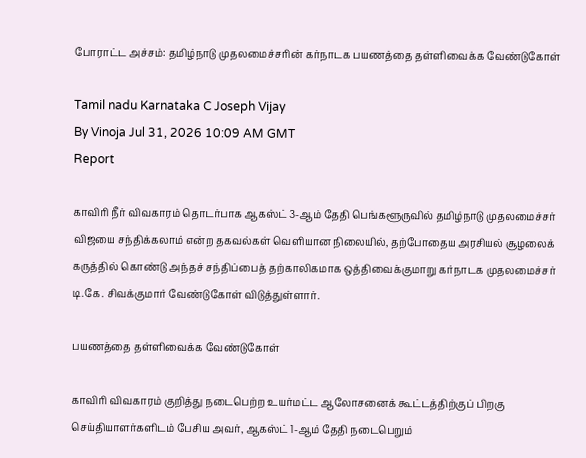போராட்ட அச்சம்: தமிழ்நாடு முதலமைச்சரின் கர்நாடக பயணத்தை தள்ளிவைக்க வேண்டுகோள்

Tamil nadu Karnataka C Joseph Vijay
By Vinoja Jul 31, 2026 10:09 AM GMT
Report

காவிரி நீர் விவகாரம் தொடர்பாக ஆகஸ்ட் 3-ஆம் தேதி பெங்களூருவில் தமிழ்நாடு முதலமைச்சர் விஜயை சந்திக்கலாம் என்ற தகவல்கள் வெளியான நிலையில், தற்போதைய அரசியல் சூழலைக் கருத்தில் கொண்டு அந்தச் சந்திப்பைத் தற்காலிகமாக ஒத்திவைக்குமாறு கர்நாடக முதலமைச்சர் டி.கே. சிவக்குமார் வேண்டுகோள் விடுத்துள்ளார்.

பயணத்தை தள்ளிவைக்க வேண்டுகோள்

காவிரி விவகாரம் குறித்து நடைபெற்ற உயர்மட்ட ஆலோசனைக் கூட்டத்திற்குப் பிறகு செய்தியாளர்களிடம் பேசிய அவர், ஆகஸ்ட் 1-ஆம் தேதி நடைபெறும்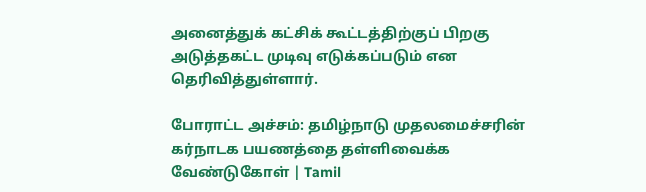அனைத்துக் கட்சிக் கூட்டத்திற்குப் பிறகு அடுத்தகட்ட முடிவு எடுக்கப்படும் என தெரிவித்துள்ளார்.

போராட்ட அச்சம்: தமிழ்நாடு முதலமைச்சரின் கர்நாடக பயணத்தை தள்ளிவைக்க வேண்டுகோள் | Tamil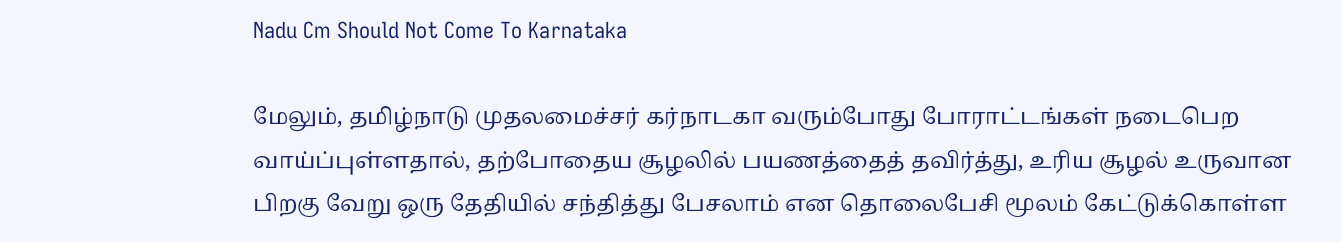Nadu Cm Should Not Come To Karnataka

மேலும், தமிழ்நாடு முதலமைச்சர் கர்நாடகா வரும்போது போராட்டங்கள் நடைபெற வாய்ப்புள்ளதால், தற்போதைய சூழலில் பயணத்தைத் தவிர்த்து, உரிய சூழல் உருவான பிறகு வேறு ஒரு தேதியில் சந்தித்து பேசலாம் என தொலைபேசி மூலம் கேட்டுக்கொள்ள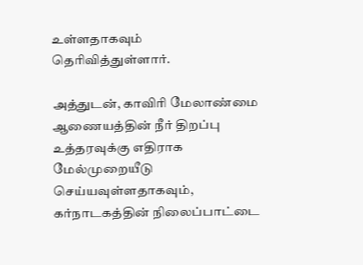உள்ளதாகவும் தெரிவித்துள்ளார்.

அத்துடன், காவிரி மேலாண்மை ஆணையத்தின் நீர் திறப்பு உத்தரவுக்கு எதிராக மேல்முறையீடு செய்யவுள்ளதாகவும், கர்நாடகத்தின் நிலைப்பாட்டை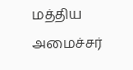மத்திய அமைச்சர்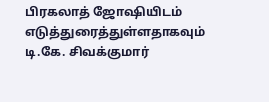பிரகலாத் ஜோஷியிடம் எடுத்துரைத்துள்ளதாகவும் டி.கே. சிவக்குமார்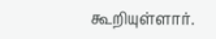கூறியுள்ளார்.